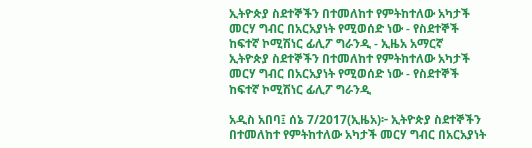ኢትዮጵያ ስደተኞችን በተመለከተ የምትከተለው አካታች መርሃ ግብር በአርአያነት የሚወሰድ ነው - የስደተኞች ከፍተኛ ኮሚሽነር ፊሊፖ ግራንዲ - ኢዜአ አማርኛ
ኢትዮጵያ ስደተኞችን በተመለከተ የምትከተለው አካታች መርሃ ግብር በአርአያነት የሚወሰድ ነው - የስደተኞች ከፍተኛ ኮሚሽነር ፊሊፖ ግራንዲ

አዲስ አበባ፤ ሰኔ 7/2017(ኢዜአ)፦ ኢትዮጵያ ስደተኞችን በተመለከተ የምትከተለው አካታች መርሃ ግብር በአርአያነት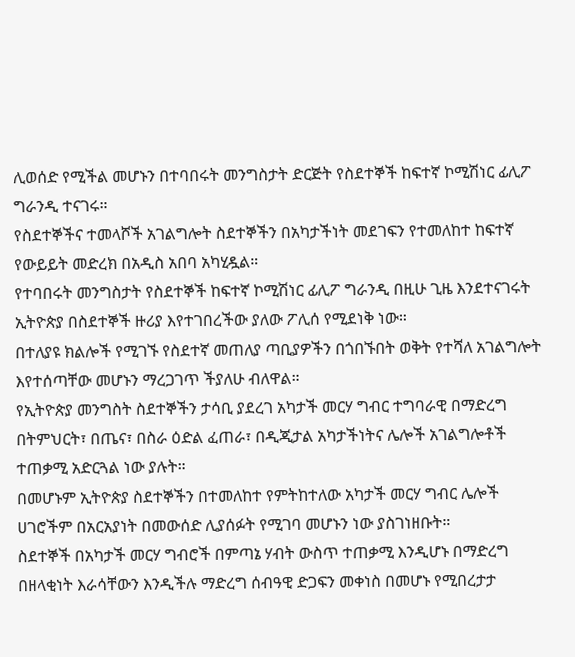ሊወሰድ የሚችል መሆኑን በተባበሩት መንግስታት ድርጅት የስደተኞች ከፍተኛ ኮሚሽነር ፊሊፖ ግራንዲ ተናገሩ።
የስደተኞችና ተመላሾች አገልግሎት ስደተኞችን በአካታችነት መደገፍን የተመለከተ ከፍተኛ የውይይት መድረክ በአዲስ አበባ አካሂዷል።
የተባበሩት መንግስታት የስደተኞች ከፍተኛ ኮሚሽነር ፊሊፖ ግራንዲ በዚሁ ጊዜ እንደተናገሩት ኢትዮጵያ በስደተኞች ዙሪያ እየተገበረችው ያለው ፖሊሰ የሚደነቅ ነው።
በተለያዩ ክልሎች የሚገኙ የስደተኛ መጠለያ ጣቢያዎችን በጎበኙበት ወቅት የተሻለ አገልግሎት እየተሰጣቸው መሆኑን ማረጋገጥ ችያለሁ ብለዋል።
የኢትዮጵያ መንግስት ስደተኞችን ታሳቢ ያደረገ አካታች መርሃ ግብር ተግባራዊ በማድረግ በትምህርት፣ በጤና፣ በስራ ዕድል ፈጠራ፣ በዲጂታል አካታችነትና ሌሎች አገልግሎቶች ተጠቃሚ አድርጓል ነው ያሉት።
በመሆኑም ኢትዮጵያ ስደተኞችን በተመለከተ የምትከተለው አካታች መርሃ ግብር ሌሎች ሀገሮችም በአርአያነት በመውሰድ ሊያሰፉት የሚገባ መሆኑን ነው ያስገነዘቡት።
ስደተኞች በአካታች መርሃ ግብሮች በምጣኔ ሃብት ውስጥ ተጠቃሚ እንዲሆኑ በማድረግ በዘላቂነት እራሳቸውን እንዲችሉ ማድረግ ሰብዓዊ ድጋፍን መቀነስ በመሆኑ የሚበረታታ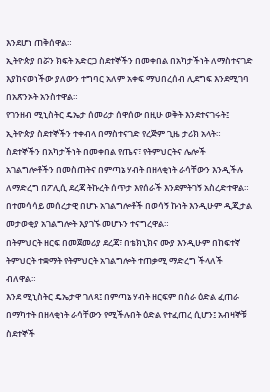እንደሆነ ጠቅሰዋል።
ኢትዮጵያ በሯን ክፍት አድርጋ ስደተኞችን በመቀበል በአካታችነት ለማስተናገድ እያከናወነችው ያለውን ተግባር አለም አቀፍ ማህበረሰብ ሊደግፍ እንደሚገባ በአጽንኦት አንስተዋል።
የገንዘብ ሚኒስትር ዴኤታ ሰመሪታ ሰዋሰው በዚሁ ወቅት እንደተናገሩት፤ ኢትዮጵያ ስደተኞችን ተቀብላ በማስተናገድ የረጅም ጊዜ ታሪክ አላት።
ስደተኞችን በአካታችነት በመቀበል የጤና፣ የትምህርትና ሌሎች አገልግሎቶችን በመስጠትና በምጣኔ ሃብት በዘላቂነት ራሳቸውን እንዲችሉ ለማድረግ በፖሊሲ ደረጃ ትኩረት ሰጥታ እየሰራች እንደምትገኝ አስረድተዋል።
በተመሳሳይ መሰረታዊ በሆኑ አገልግሎቶች በወሳኝ ኩነት እንዲሁም ዲጂታል መታወቂያ አገልግሎት እያገኙ መሆኑን ተናግረዋል።
በትምህርት ዘርፍ በመጀመሪያ ደረጃ፣ በቴክኒክና ሙያ እንዲሁም በከፍተኛ ትምህርት ተቋማት የትምህርት አገልግሎት ተጠቃሚ ማድረግ ችላለች ብለዋል።
እንደ ሚኒስትር ዴኤታዋ ገለጻ፤ በምጣኔ ሃብት ዘርፍም በስራ ዕድል ፈጠራ በማካተት በዘላቂነት ራሳቸውን የሚችሉበት ዕድል የተፈጠረ ሲሆን፤ አብዛኞቹ ስደተኞች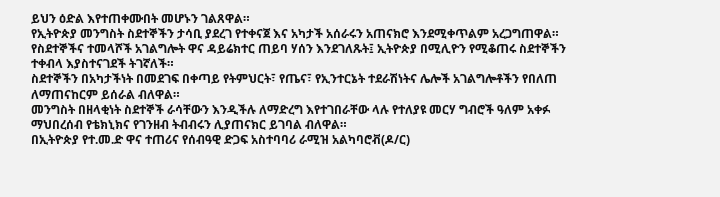ይህን ዕድል እየተጠቀሙበት መሆኑን ገልጸዋል።
የኢትዮጵያ መንግስት ስደተኞችን ታሳቢ ያደረገ የተቀናጀ እና አካታች አሰራሩን አጠናክሮ እንደሚቀጥልም አረጋግጠዋል።
የስደተኞችና ተመላሾች አገልግሎት ዋና ዳይሬክተር ጠይባ ሃሰን እንደገለጹት፤ ኢትዮጵያ በሚሊዮን የሚቆጠሩ ስደተኞችን ተቀብላ እያስተናገደች ትገኛለች።
ስደተኞችን በአካታችነት በመደገፍ በቀጣይ የትምህርት፣ የጤና፣ የኢንተርኔት ተደራሽነትና ሌሎች አገልግሎቶችን የበለጠ ለማጠናከርም ይሰራል ብለዋል።
መንግስት በዘላቂነት ስደተኞች ራሳቸውን እንዲችሉ ለማድረግ እየተገበራቸው ላሉ የተለያዩ መርሃ ግብሮች ዓለም አቀፉ ማህበረሰብ የቴክኒክና የገንዘብ ትብብሩን ሊያጠናክር ይገባል ብለዋል።
በኢትዮጵያ የተ.መ.ድ ዋና ተጠሪና የሰብዓዊ ድጋፍ አስተባባሪ ራሚዝ አልካባሮቭ(ዶ/ር)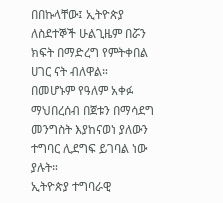በበኩላቸው፤ ኢትዮጵያ ለስደተኞች ሁልጊዜም በሯን ክፍት በማድረግ የምትቀበል ሀገር ናት ብለዋል።
በመሆኑም የዓለም አቀፉ ማህበረሰብ በጀቱን በማሳደግ መንግስት እያከናወነ ያለውን ተግባር ሊደግፍ ይገባል ነው ያሉት።
ኢትዮጵያ ተግባራዊ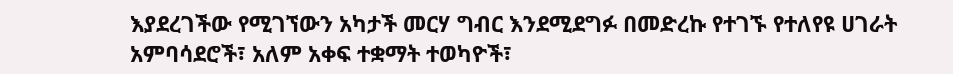እያደረገችው የሚገኘውን አካታች መርሃ ግብር እንደሚደግፉ በመድረኩ የተገኙ የተለየዩ ሀገራት አምባሳደሮች፣ አለም አቀፍ ተቋማት ተወካዮች፣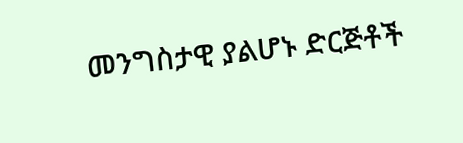መንግስታዊ ያልሆኑ ድርጅቶች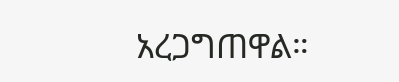አረጋግጠዋል።